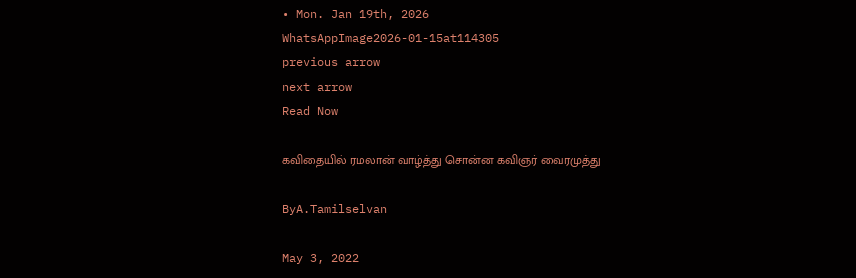• Mon. Jan 19th, 2026
WhatsAppImage2026-01-15at114305
previous arrow
next arrow
Read Now

கவிதையில் ரமலான் வாழ்த்து சொன்ன கவிஞர் வைரமுத்து

ByA.Tamilselvan

May 3, 2022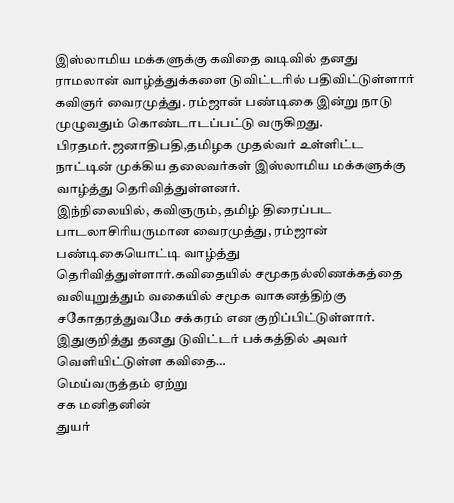இஸ்லாமிய மக்களுக்கு கவிதை வடிவில் தனது ராமலான் வாழ்த்துக்களை டுவிட்டரில் பதிவிட்டுள்ளார் கவிஞர் வைரமுத்து. ரம்ஜான் பண்டிகை இன்று நாடு முழுவதும் கொண்டாடப்பட்டு வருகிறது. பிரதமர்.ஜனாதிபதி,தமிழக முதல்வர் உள்ளிட்ட நாட்டின் முக்கிய தலைவர்கள் இஸ்லாமிய மக்களுக்கு வாழ்த்து தெரிவித்துள்ளனர்.
இந்நிலையில், கவிஞரும், தமிழ் திரைப்பட பாடலாசிரியருமான வைரமுத்து, ரம்ஜான் பண்டிகையொட்டி வாழ்த்து தெரிவித்துள்ளார்.கவிதையில் சமூகநல்லிணக்கத்தை வலியுறுத்தும் வகையில் சமூக வாகனத்திற்கு சகோதரத்துவமே சக்கரம் என குறிப்பிட்டுள்ளார்.
இதுகுறித்து தனது டுவிட்டர் பக்கத்தில் அவர் வெளியிட்டுள்ள கவிதை…
மெய்வருத்தம் ஏற்று
சக மனிதனின்
துயர்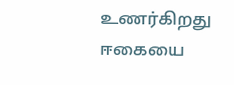உணர்கிறது
ஈகையை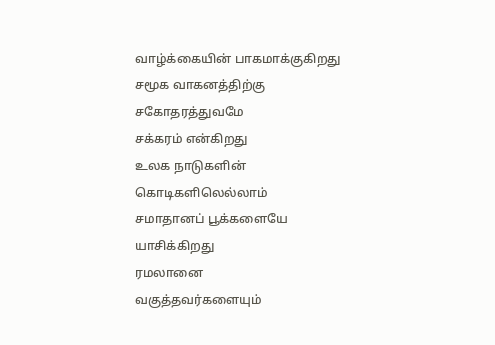வாழ்க்கையின் பாகமாக்குகிறது
சமூக வாகனத்திற்கு
சகோதரத்துவமே
சக்கரம் என்கிறது
உலக நாடுகளின்
கொடிகளிலெல்லாம்
சமாதானப் பூக்களையே
யாசிக்கிறது
ரமலானை
வகுத்தவர்களையும்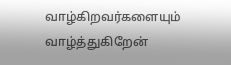வாழ்கிறவர்களையும்
வாழ்த்துகிறேன்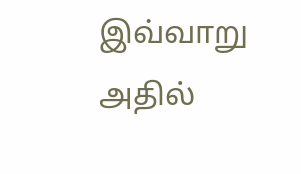இவ்வாறு அதில்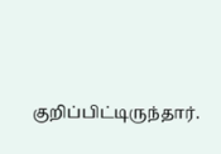குறிப்பிட்டிருந்தார்.